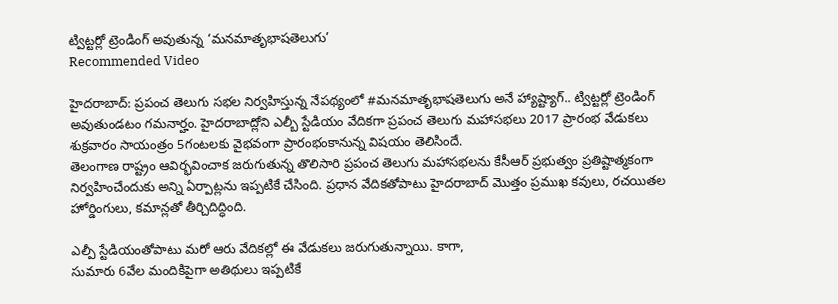ట్విట్టర్లో ట్రెండింగ్ అవుతున్న ‘మనమాతృభాషతెలుగు’
Recommended Video

హైదరాబాద్: ప్రపంచ తెలుగు సభల నిర్వహిస్తున్న నేపథ్యంలో #మనమాతృభాషతెలుగు అనే హ్యాష్ట్యాగ్.. ట్విట్టర్లో ట్రెండింగ్ అవుతుండటం గమనార్హం. హైదరాబాద్లోని ఎల్బీ స్టేడియం వేదికగా ప్రపంచ తెలుగు మహాసభలు 2017 ప్రారంభ వేడుకలు శుక్రవారం సాయంత్రం 5గంటలకు వైభవంగా ప్రారంభంకానున్న విషయం తెలిసిందే.
తెలంగాణ రాష్ట్రం ఆవిర్భవించాక జరుగుతున్న తొలిసారి ప్రపంచ తెలుగు మహాసభలను కేసీఆర్ ప్రభుత్వం ప్రతిష్టాత్మకంగా నిర్వహించేందుకు అన్ని ఏర్పాట్లను ఇప్పటికే చేసింది. ప్రధాన వేదికతోపాటు హైదరాబాద్ మొత్తం ప్రముఖ కవులు, రచయితల హోర్డింగులు, కమాన్లతో తీర్చిదిద్ధింది.

ఎల్పీ స్టేడియంతోపాటు మరో ఆరు వేదికల్లో ఈ వేడుకలు జరుగుతున్నాయి. కాగా,
సుమారు 6వేల మందికిపైగా అతిథులు ఇప్పటికే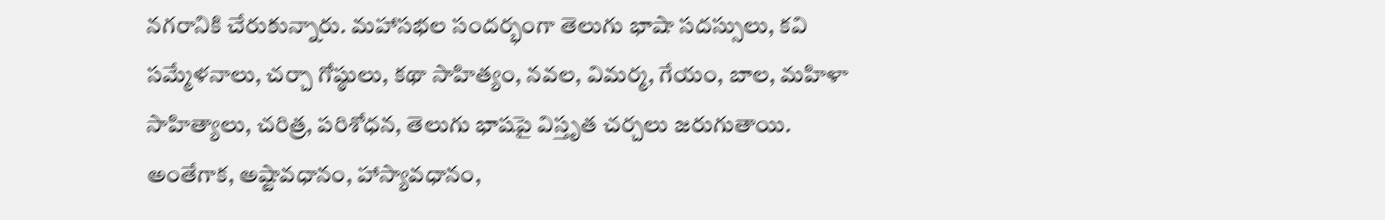నగరానికి చేరుకున్నారు. మహాసభల సందర్భంగా తెలుగు భాషా సదస్సులు, కవి సమ్మేళనాలు, చర్చా గోష్ఠులు, కథా సాహిత్యం, నవల, విమర్మ, గేయం, బాల, మహిళా సాహిత్యాలు, చరిత్ర, పరిశోధన, తెలుగు భాషపై విస్తృత చర్చలు జరుగుతాయి.
అంతేగాక, అష్టావధానం, హాస్యావధానం,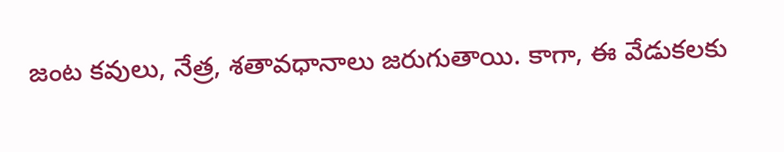జంట కవులు, నేత్ర, శతావధానాలు జరుగుతాయి. కాగా, ఈ వేడుకలకు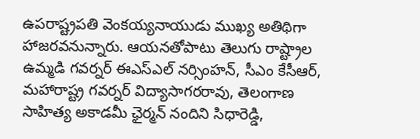ఉపరాష్ట్రపతి వెంకయ్యనాయుడు ముఖ్య అతిథిగా హాజరవనున్నారు. ఆయనతోపాటు తెలుగు రాష్ట్రాల ఉమ్మడి గవర్నర్ ఈఎస్ఎల్ నర్సింహన్, సీఎం కేసీఆర్, మహారాష్ట్ర గవర్నర్ విద్యాసాగరరావు, తెలంగాణ సాహిత్య అకాడమీ ఛైర్మన్ నందిని సిధారెడ్డి,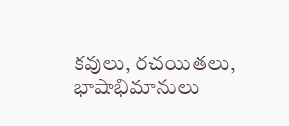కవులు, రచయితలు, భాషాభిమానులు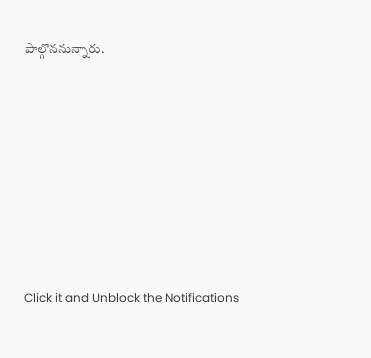పాల్గొననున్నారు.












Click it and Unblock the Notifications